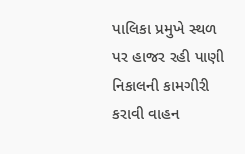પાલિકા પ્રમુખે સ્થળ પર હાજર રહી પાણી નિકાલની કામગીરી કરાવી વાહન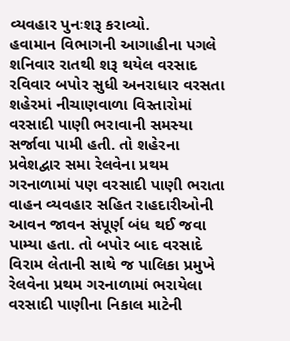વ્યવહાર પુનઃશરૂ કરાવ્યો.
હવામાન વિભાગની આગાહીના પગલે શનિવાર રાતથી શરૂ થયેલ વરસાદ રવિવાર બપોર સુધી અનરાધાર વરસતા શહેરમાં નીચાણવાળા વિસ્તારોમાં વરસાદી પાણી ભરાવાની સમસ્યા સર્જાવા પામી હતી. તો શહેરના પ્રવેશદ્વાર સમા રેલવેના પ્રથમ ગરનાળામાં પણ વરસાદી પાણી ભરાતા વાહન વ્યવહાર સહિત રાહદારીઓની આવન જાવન સંપૂર્ણ બંધ થઈ જવા પામ્યા હતા. તો બપોર બાદ વરસાદે વિરામ લેતાની સાથે જ પાલિકા પ્રમુખે રેલવેના પ્રથમ ગરનાળામાં ભરાયેલા વરસાદી પાણીના નિકાલ માટેની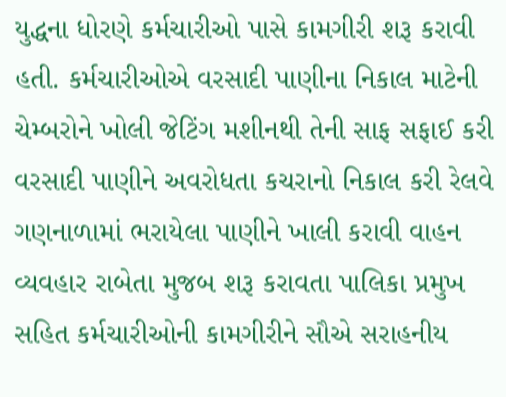યુદ્ધના ધોરણે કર્મચારીઓ પાસે કામગીરી શરૂ કરાવી હતી. કર્મચારીઓએ વરસાદી પાણીના નિકાલ માટેની ચેમ્બરોને ખોલી જેટિંગ મશીનથી તેની સાફ સફાઈ કરી વરસાદી પાણીને અવરોધતા કચરાનો નિકાલ કરી રેલવે ગણનાળામાં ભરાયેલા પાણીને ખાલી કરાવી વાહન વ્યવહાર રાબેતા મુજબ શરૂ કરાવતા પાલિકા પ્રમુખ સહિત કર્મચારીઓની કામગીરીને સૌએ સરાહનીય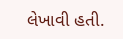લેખાવી હતી.